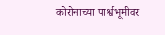कोरोनाच्या पार्श्वभूमीवर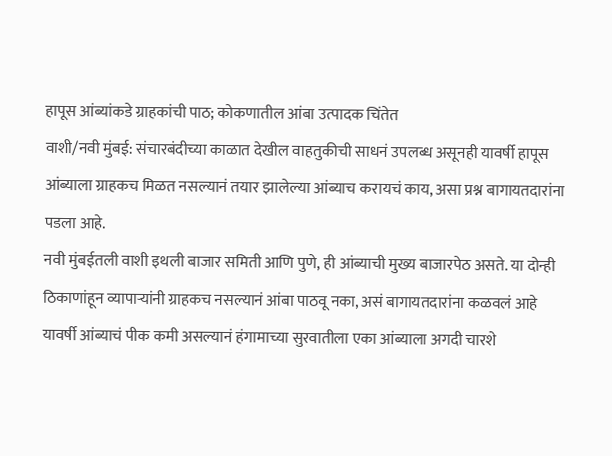हापूस आंब्यांकडे ग्राहकांची पाठ; कोकणातील आंबा उत्पादक चिंतेत
वाशी/नवी मुंबई: संचारबंदीच्या काळात देखील वाहतुकीची साधनं उपलब्ध असूनही यावर्षी हापूस आंब्याला ग्राहकच मिळत नसल्यानं तयार झालेल्या आंब्याच करायचं काय, असा प्रश्न बागायतदारांना पडला आहे.
नवी मुंबईतली वाशी इथली बाजार समिती आणि पुणे, ही आंब्याची मुख्य बाजारपेठ असते. या दोन्ही ठिकाणांहून व्यापाऱ्यांनी ग्राहकच नसल्यानं आंबा पाठवू नका, असं बागायतदारांना कळवलं आहे
यावर्षी आंब्याचं पीक कमी असल्यानं हंगामाच्या सुरवातीला एका आंब्याला अगदी चारशे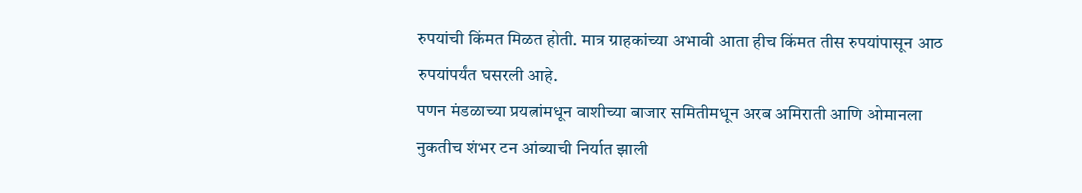रुपयांची किंमत मिळत होती. मात्र ग्राहकांच्या अभावी आता हीच किंमत तीस रुपयांपासून आठ रुपयांपर्यंत घसरली आहे.
पणन मंडळाच्या प्रयत्नांमधून वाशीच्या बाजार समितीमधून अरब अमिराती आणि ओमानला नुकतीच शंभर टन आंब्याची निर्यात झाली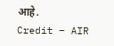आहे.
Credit – AIR